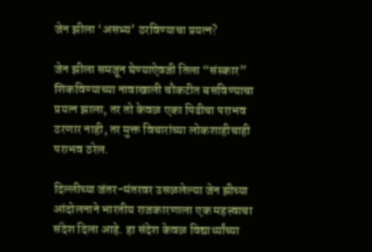जेन झीला ‘असभ्य’ ठरविण्याचा प्रयत्न?

जेन झीला समजून घेण्याऐवजी तिला “संस्कार” शिकविण्याच्या नावाखाली चौकटीत बसविण्याचा प्रयत्न झाला, तर तो केवळ एका पिढीचा पराभव ठरणार नाही, तर मुक्त विचारांच्या लोकशाहीचाही पराभव ठरेल.

दिल्लीच्या जंतर-मंतरवर उसळलेल्या जेन झीच्या आंदोलनाने भारतीय राजकारणाला एक महत्त्वाचा संदेश दिला आहे. हा संदेश केवळ विद्यार्थ्यांच्या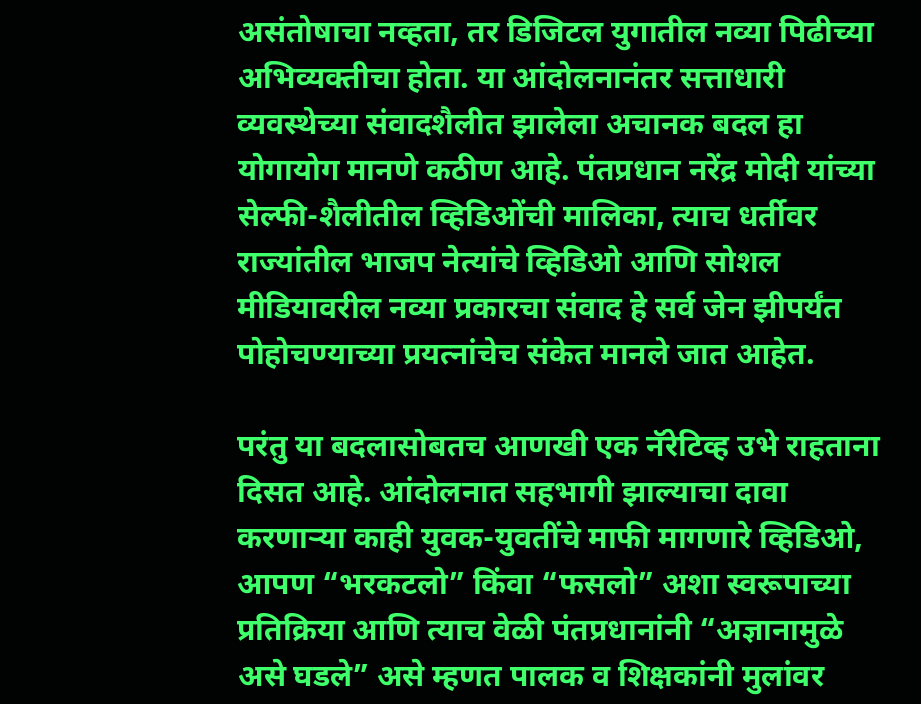असंतोषाचा नव्हता, तर डिजिटल युगातील नव्या पिढीच्या अभिव्यक्तीचा होता. या आंदोलनानंतर सत्ताधारी व्यवस्थेच्या संवादशैलीत झालेला अचानक बदल हा योगायोग मानणे कठीण आहे. पंतप्रधान नरेंद्र मोदी यांच्या सेल्फी-शैलीतील व्हिडिओंची मालिका, त्याच धर्तीवर राज्यांतील भाजप नेत्यांचे व्हिडिओ आणि सोशल मीडियावरील नव्या प्रकारचा संवाद हे सर्व जेन झीपर्यंत पोहोचण्याच्या प्रयत्नांचेच संकेत मानले जात आहेत.

परंतु या बदलासोबतच आणखी एक नॅरेटिव्ह उभे राहताना दिसत आहे. आंदोलनात सहभागी झाल्याचा दावा करणाऱ्या काही युवक-युवतींचे माफी मागणारे व्हिडिओ, आपण “भरकटलो” किंवा “फसलो” अशा स्वरूपाच्या प्रतिक्रिया आणि त्याच वेळी पंतप्रधानांनी “अज्ञानामुळे असे घडले” असे म्हणत पालक व शिक्षकांनी मुलांवर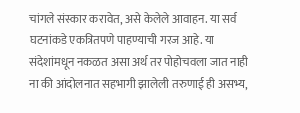चांगले संस्कार करावेत, असे केलेले आवाहन. या सर्व घटनांकडे एकत्रितपणे पाहण्याची गरज आहे. या संदेशांमधून नकळत असा अर्थ तर पोहोचवला जात नाही ना की आंदोलनात सहभागी झालेली तरुणाई ही असभ्य,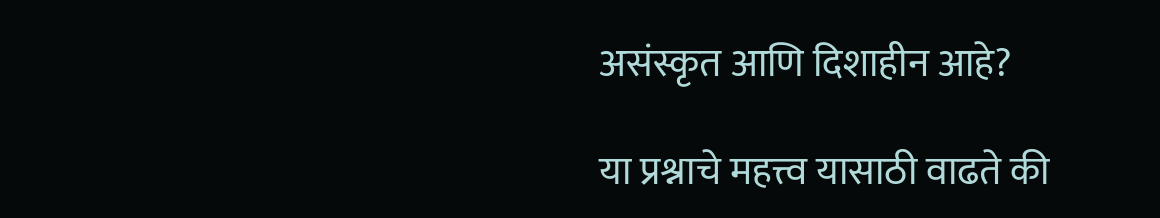असंस्कृत आणि दिशाहीन आहे?

या प्रश्नाचे महत्त्व यासाठी वाढते की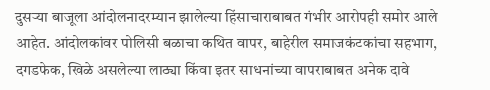दुसऱ्या बाजूला आंदोलनादरम्यान झालेल्या हिंसाचाराबाबत गंभीर आरोपही समोर आले आहेत. आंदोलकांवर पोलिसी बळाचा कथित वापर, बाहेरील समाजकंटकांचा सहभाग, दगडफेक, खिळे असलेल्या लाठ्या किंवा इतर साधनांच्या वापराबाबत अनेक दावे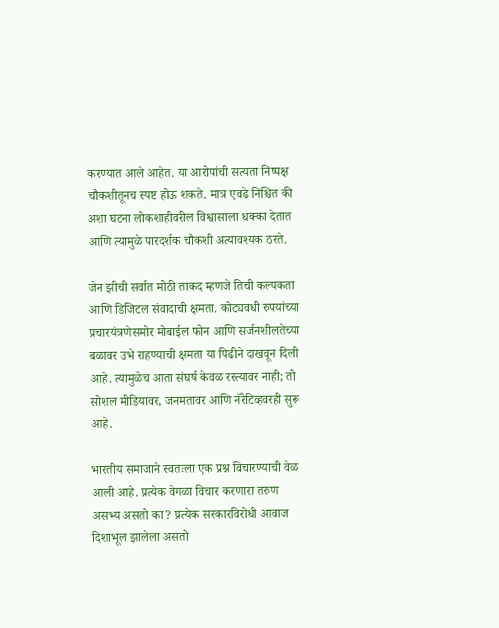करण्यात आले आहेत. या आरोपांची सत्यता निष्पक्ष चौकशीतूनच स्पष्ट होऊ शकते. मात्र एवढे निश्चित की अशा घटना लोकशाहीवरील विश्वासाला धक्का देतात आणि त्यामुळे पारदर्शक चौकशी अत्यावश्यक ठरते.

जेन झीची सर्वात मोठी ताकद म्हणजे तिची कल्पकता आणि डिजिटल संवादाची क्षमता. कोट्यवधी रुपयांच्या प्रचारयंत्रणेसमोर मोबाईल फोन आणि सर्जनशीलतेच्या बळावर उभे राहण्याची क्षमता या पिढीने दाखवून दिली आहे. त्यामुळेच आता संघर्ष केवळ रस्त्यावर नाही; तो सोशल मीडियावर, जनमतावर आणि नॅरेटिव्हवरही सुरू आहे.

भारतीय समाजाने स्वतःला एक प्रश्न विचारण्याची वेळ आली आहे. प्रत्येक वेगळा विचार करणारा तरुण असभ्य असतो का? प्रत्येक सरकारविरोधी आवाज दिशाभूल झालेला असतो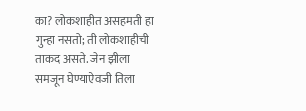का? लोकशाहीत असहमती हा गुन्हा नसतो; ती लोकशाहीची ताकद असते. जेन झीला समजून घेण्याऐवजी तिला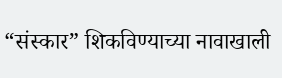“संस्कार” शिकविण्याच्या नावाखाली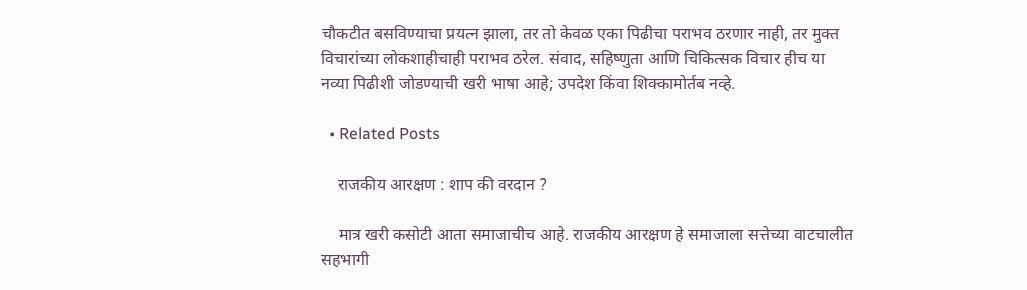चौकटीत बसविण्याचा प्रयत्न झाला, तर तो केवळ एका पिढीचा पराभव ठरणार नाही, तर मुक्त विचारांच्या लोकशाहीचाही पराभव ठरेल. संवाद, सहिष्णुता आणि चिकित्सक विचार हीच या नव्या पिढीशी जोडण्याची खरी भाषा आहे; उपदेश किंवा शिक्कामोर्तब नव्हे.

  • Related Posts

    राजकीय आरक्षण : शाप की वरदान ?

    मात्र खरी कसोटी आता समाजाचीच आहे. राजकीय आरक्षण हे समाजाला सत्तेच्या वाटचालीत सहभागी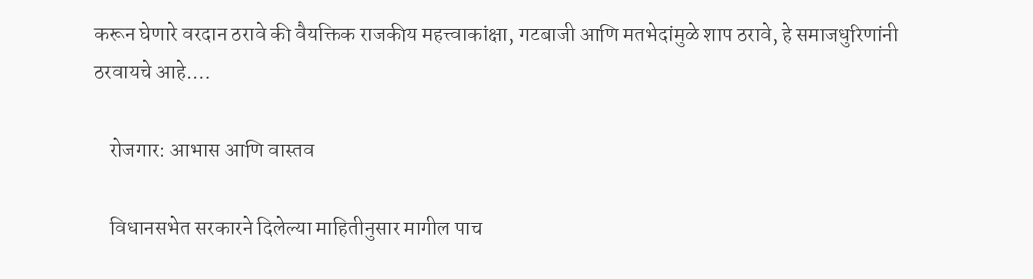करून घेणारे वरदान ठरावे की वैयक्तिक राजकीय महत्त्वाकांक्षा, गटबाजी आणि मतभेदांमुळे शाप ठरावे, हे समाजधुरिणांनी ठरवायचे आहे.…

    रोजगार: आभास आणि वास्तव

    विधानसभेत सरकारने दिलेल्या माहितीनुसार मागील पाच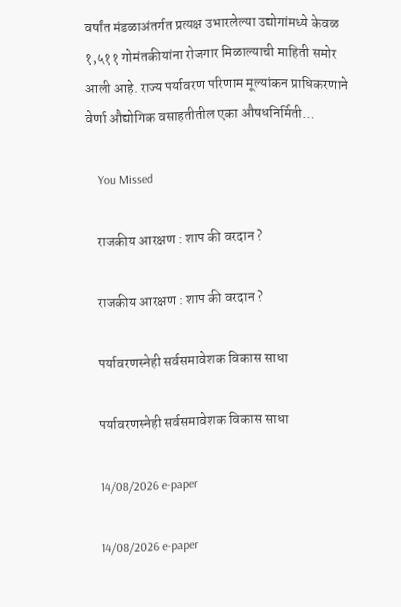वर्षांत मंडळाअंतर्गत प्रत्यक्ष उभारलेल्या उद्योगांमध्ये केवळ १,५११ गोमंतकीयांना रोजगार मिळाल्याची माहिती समोर आली आहे. राज्य पर्यावरण परिणाम मूल्यांकन प्राधिकरणाने वेर्णा औद्योगिक वसाहतीतील एका औषधनिर्मिती…

    You Missed

    राजकीय आरक्षण : शाप की वरदान ?

    राजकीय आरक्षण : शाप की वरदान ?

    पर्यावरणस्नेही सर्वसमावेशक विकास साधा

    पर्यावरणस्नेही सर्वसमावेशक विकास साधा

    14/08/2026 e-paper

    14/08/2026 e-paper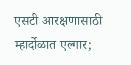एसटी आरक्षणासाठी म्हार्दोळात एल्गार;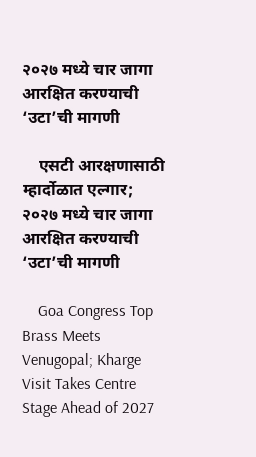२०२७ मध्ये चार जागा आरक्षित करण्याची ‘उटा’ची मागणी

    एसटी आरक्षणासाठी म्हार्दोळात एल्गार; २०२७ मध्ये चार जागा आरक्षित करण्याची ‘उटा’ची मागणी

    Goa Congress Top Brass Meets Venugopal; Kharge Visit Takes Centre Stage Ahead of 2027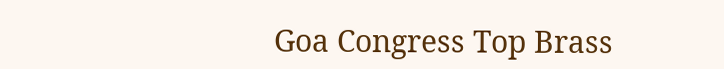Goa Congress Top Brass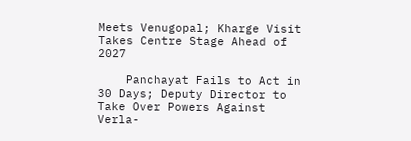Meets Venugopal; Kharge Visit Takes Centre Stage Ahead of 2027

    Panchayat Fails to Act in 30 Days; Deputy Director to Take Over Powers Against Verla-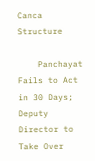Canca Structure

    Panchayat Fails to Act in 30 Days; Deputy Director to Take Over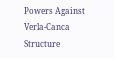Powers Against Verla-Canca Structure